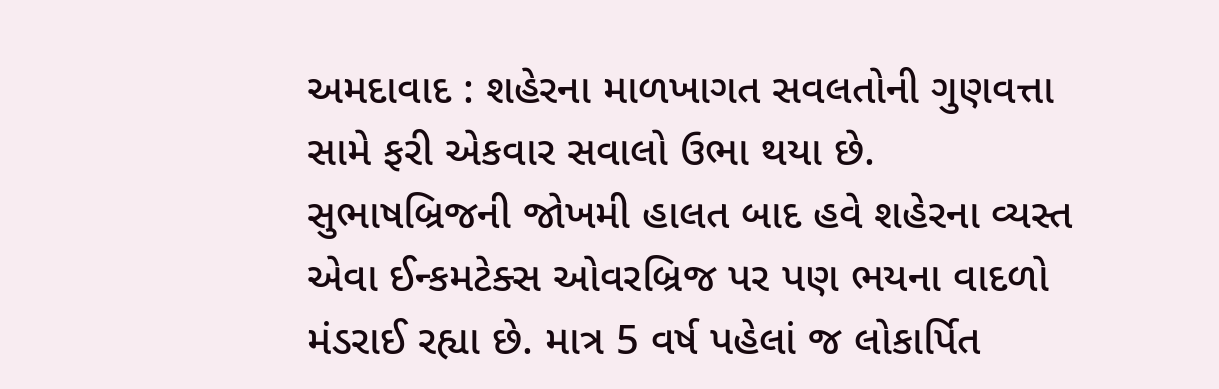અમદાવાદ : શહેરના માળખાગત સવલતોની ગુણવત્તા સામે ફરી એકવાર સવાલો ઉભા થયા છે. સુભાષબ્રિજની જોખમી હાલત બાદ હવે શહેરના વ્યસ્ત એવા ઈન્કમટેક્સ ઓવરબ્રિજ પર પણ ભયના વાદળો મંડરાઈ રહ્યા છે. માત્ર 5 વર્ષ પહેલાં જ લોકાર્પિત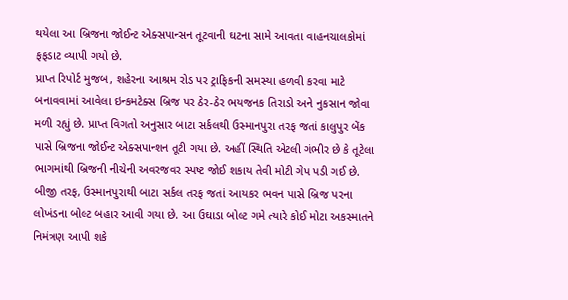થયેલા આ બ્રિજના જોઈન્ટ એક્સપાન્સન તૂટવાની ઘટના સામે આવતા વાહનચાલકોમાં ફફડાટ વ્યાપી ગયો છે.
પ્રાપ્ત રિપોર્ટ મુજબ, શહેરના આશ્રમ રોડ પર ટ્રાફિકની સમસ્યા હળવી કરવા માટે બનાવવામાં આવેલા ઇન્કમટેક્સ બ્રિજ પર ઠેર-ઠેર ભયજનક તિરાડો અને નુકસાન જોવા મળી રહ્યું છે. પ્રાપ્ત વિગતો અનુસાર બાટા સર્કલથી ઉસ્માનપુરા તરફ જતાં કાલુપુર બેંક પાસે બ્રિજના જોઈન્ટ એક્સપાન્શન તૂટી ગયા છે. અહીં સ્થિતિ એટલી ગંભીર છે કે તૂટેલા ભાગમાંથી બ્રિજની નીચેની અવરજવર સ્પષ્ટ જોઈ શકાય તેવી મોટી ગેપ પડી ગઈ છે.
બીજી તરફ, ઉસ્માનપુરાથી બાટા સર્કલ તરફ જતાં આયકર ભવન પાસે બ્રિજ પરના લોખંડના બોલ્ટ બહાર આવી ગયા છે. આ ઉઘાડા બોલ્ટ ગમે ત્યારે કોઈ મોટા અકસ્માતને નિમંત્રણ આપી શકે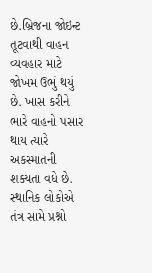છે.બ્રિજના જોઇન્ટ તૂટવાથી વાહન વ્યવહાર માટે જોખમ ઉભું થયું છે. ખાસ કરીને ભારે વાહનો પસાર થાય ત્યારે અકસ્માતની શક્યતા વધે છે. સ્થાનિક લોકોએ તંત્ર સામે પ્રશ્નો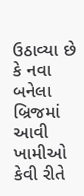ઉઠાવ્યા છે કે નવા બનેલા બ્રિજમાં આવી ખામીઓ કેવી રીતે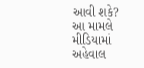આવી શકે?
આ મામલે મીડિયામાં અહેવાલ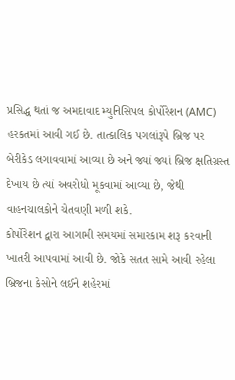પ્રસિદ્ધ થતાં જ અમદાવાદ મ્યુનિસિપલ કોર્પોરેશન (AMC) હરકતમાં આવી ગઈ છે. તાત્કાલિક પગલાંરૂપે બ્રિજ પર બેરીકેડ લગાવવામાં આવ્યા છે અને જ્યાં જ્યાં બ્રિજ ક્ષતિગ્રસ્ત દેખાય છે ત્યાં અવરોધો મૂકવામાં આવ્યા છે, જેથી વાહનચાલકોને ચેતવણી મળી શકે.
કોર્પોરેશન દ્વારા આગામી સમયમાં સમારકામ શરૂ કરવાની ખાતરી આપવામાં આવી છે. જોકે સતત સામે આવી રહેલા બ્રિજના કેસોને લઈને શહેરમાં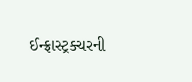ઈન્ફ્રાસ્ટ્રક્ચરની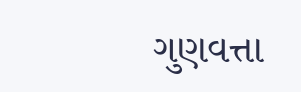ગુણવત્તા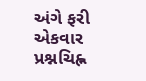અંગે ફરી એકવાર પ્રશ્નચિહ્ન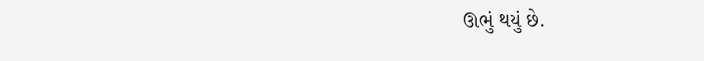ઊભું થયું છે.